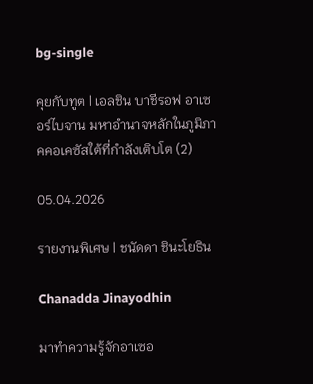bg-single

คุยกับทูต | เอลชิน บาชีรอฟ อาเซอร์ไบจาน มหาอำนาจหลักในภูมิภาคคอเคซัสใต้ที่กำลังเติบโต (2)

05.04.2026

รายงานพิเศษ | ชนัดดา ชินะโยธิน

Chanadda Jinayodhin

มาทำความรู้จักอาเซอ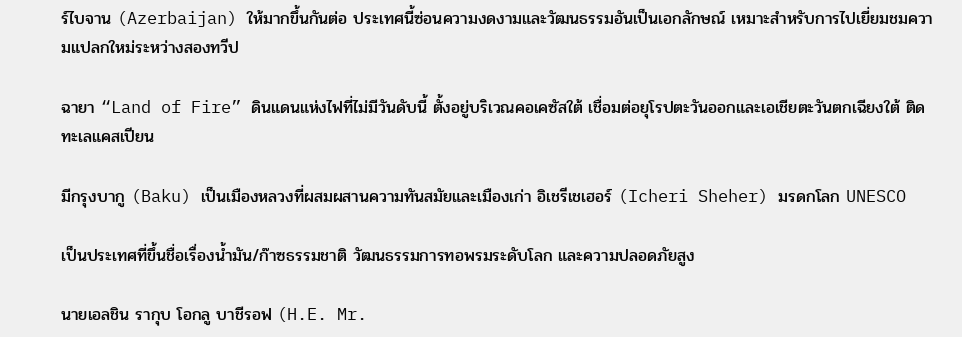ร์ไบจาน (Azerbaijan) ให้มากขึ้นกันต่อ ประเทศนี้ซ่อนความงดงามและวัฒนธรรมอันเป็นเอกลักษณ์ เหมาะสำหรับการไปเยี่ยมชมความแปลกใหม่ระหว่างสองทวีป

ฉายา “Land of Fire” ดินแดนแห่งไฟที่ไม่มีวันดับนี้ ตั้งอยู่บริเวณคอเคซัสใต้ เชื่อมต่อยุโรปตะวันออกและเอเชียตะวันตกเฉียงใต้ ติดทะเลแคสเปียน

มีกรุงบากู (Baku) เป็นเมืองหลวงที่ผสมผสานความทันสมัยและเมืองเก่า อิเชรีเชเฮอร์ (Icheri Sheher) มรดกโลก UNESCO

เป็นประเทศที่ขึ้นชื่อเรื่องน้ำมัน/ก๊าซธรรมชาติ วัฒนธรรมการทอพรมระดับโลก และความปลอดภัยสูง

นายเอลชิน รากุบ โอกลู บาชีรอฟ (H.E. Mr.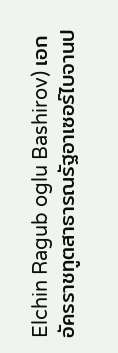Elchin Ragub oglu Bashirov) เอกอัครราชทูตสาธารณรัฐอาเซอร์ไบจานป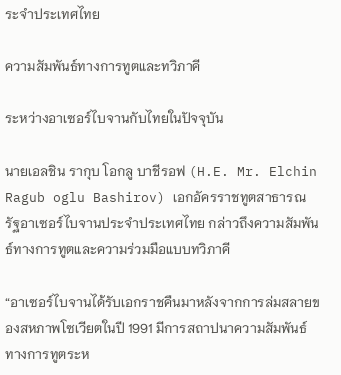ระจำประเทศไทย

ความสัมพันธ์ทางการทูตและทวิภาคี

ระหว่างอาเซอร์ไบจานกับไทยในปัจจุบัน

นายเอลชิน รากุบ โอกลู บาชีรอฟ (H.E. Mr. Elchin Ragub oglu Bashirov) เอกอัครราชทูตสาธารณรัฐอาเซอร์ไบจานประจำประเทศไทย กล่าวถึงความสัมพันธ์ทางการทูตและความร่วมมือแบบทวิภาคี

“อาเซอร์ไบจานได้รับเอกราชคืนมาหลังจากการล่มสลายของสหภาพโซเวียตในปี 1991 มีการสถาปนาความสัมพันธ์ทางการทูตระห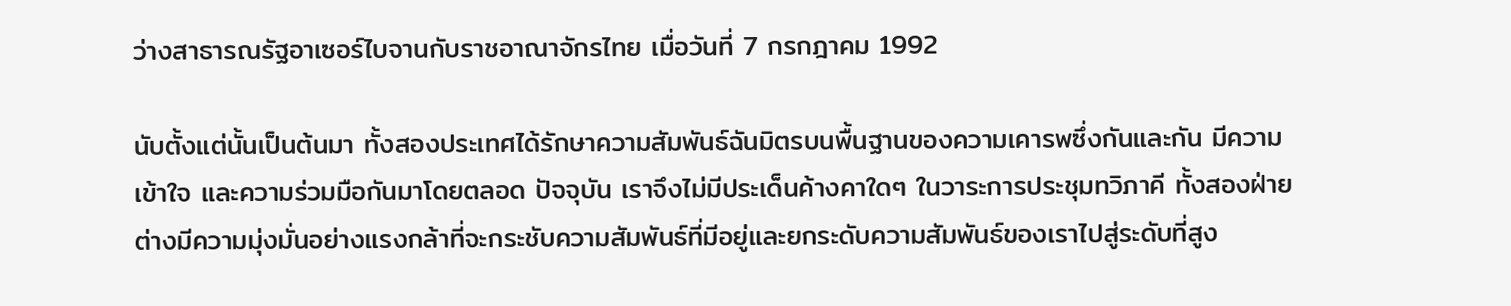ว่างสาธารณรัฐอาเซอร์ไบจานกับราชอาณาจักรไทย เมื่อวันที่ 7 กรกฎาคม 1992

นับตั้งแต่นั้นเป็นต้นมา ทั้งสองประเทศได้รักษาความสัมพันธ์ฉันมิตรบนพื้นฐานของความเคารพซึ่งกันและกัน มีความเข้าใจ และความร่วมมือกันมาโดยตลอด ปัจจุบัน เราจึงไม่มีประเด็นค้างคาใดๆ ในวาระการประชุมทวิภาคี ทั้งสองฝ่ายต่างมีความมุ่งมั่นอย่างแรงกล้าที่จะกระชับความสัมพันธ์ที่มีอยู่และยกระดับความสัมพันธ์ของเราไปสู่ระดับที่สูง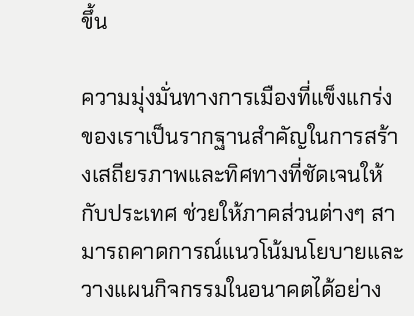ขึ้น

ความมุ่งมั่นทางการเมืองที่แข็งแกร่งของเราเป็นรากฐานสำคัญในการสร้างเสถียรภาพและทิศทางที่ชัดเจนให้กับประเทศ ช่วยให้ภาคส่วนต่างๆ สามารถคาดการณ์แนวโน้มนโยบายและวางแผนกิจกรรมในอนาคตได้อย่าง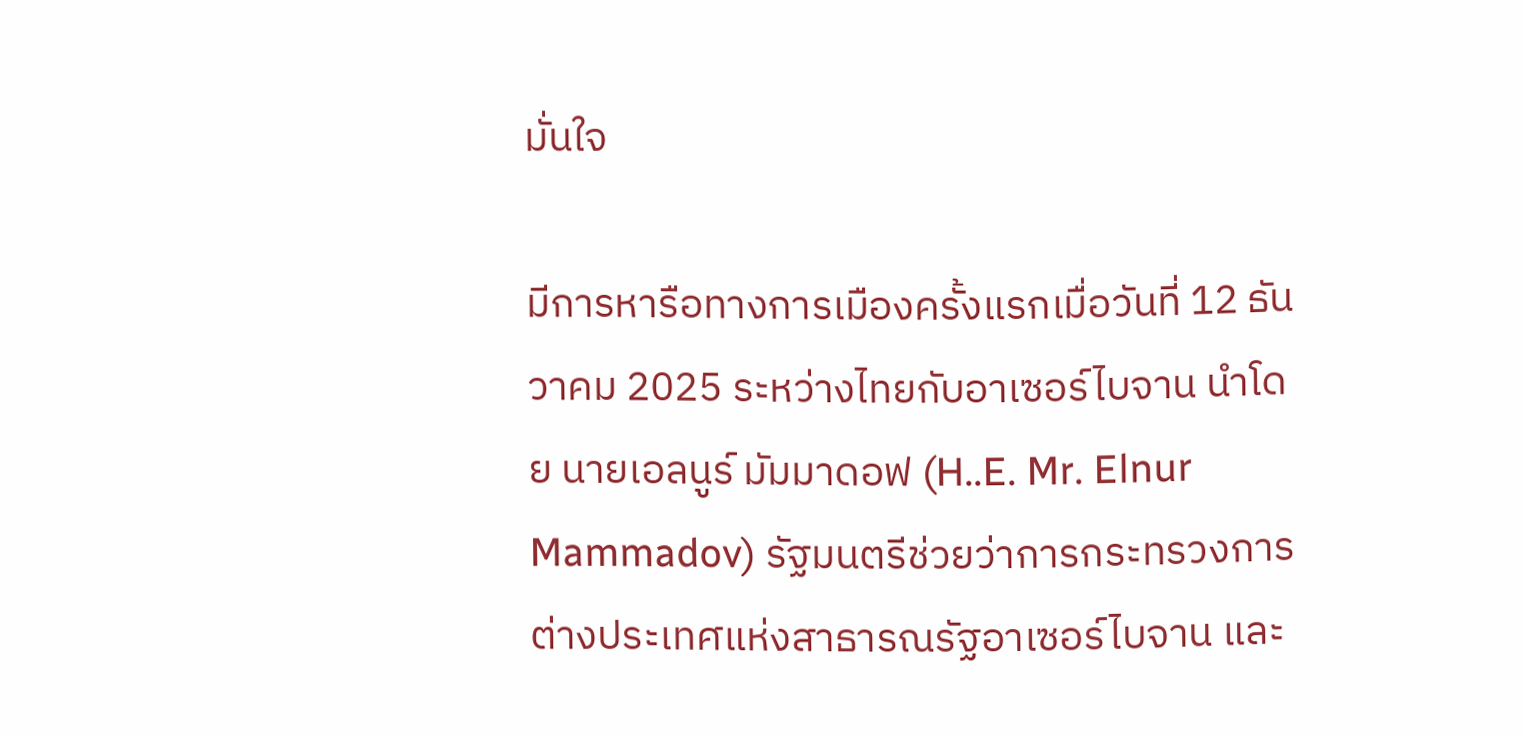มั่นใจ

มีการหารือทางการเมืองครั้งแรกเมื่อวันที่ 12 ธันวาคม 2025 ระหว่างไทยกับอาเซอร์ไบจาน นำโดย นายเอลนูร์ มัมมาดอฟ (H..E. Mr. Elnur Mammadov) รัฐมนตรีช่วยว่าการกระทรวงการต่างประเทศแห่งสาธารณรัฐอาเซอร์ไบจาน และ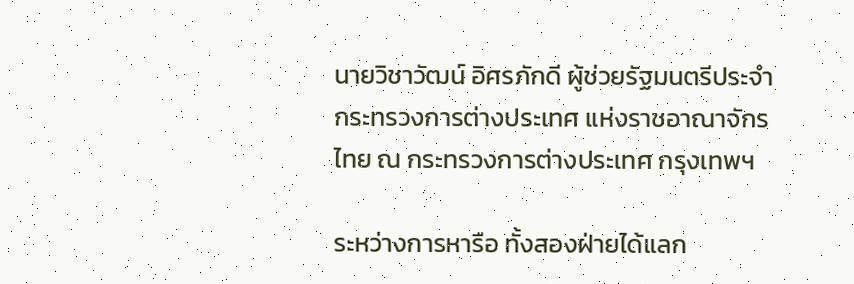นายวิชาวัฒน์ อิศรภักดี ผู้ช่วยรัฐมนตรีประจำกระทรวงการต่างประเทศ แห่งราชอาณาจักรไทย ณ กระทรวงการต่างประเทศ กรุงเทพฯ

ระหว่างการหารือ ทั้งสองฝ่ายได้แลก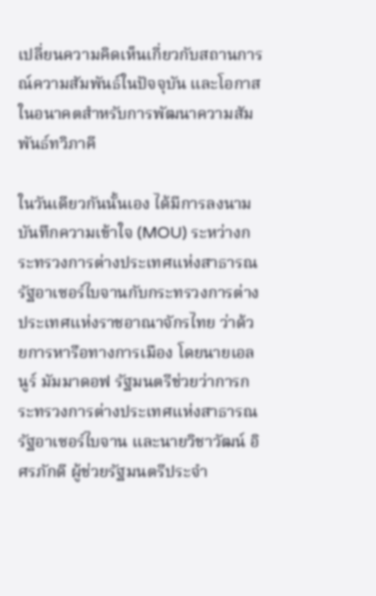เปลี่ยนความคิดเห็นเกี่ยวกับสถานการณ์ความสัมพันธ์ในปัจจุบัน และโอกาสในอนาคตสำหรับการพัฒนาความสัมพันธ์ทวิภาคี

ในวันเดียวกันนั้นเอง ได้มีการลงนามบันทึกความเข้าใจ (MOU) ระหว่างกระทรวงการต่างประเทศแห่งสาธารณรัฐอาเซอร์ไบจานกับกระทรวงการต่างประเทศแห่งราชอาณาจักรไทย ว่าด้วยการหารือทางการเมือง โดยนายเอลนูร์ มัมมาดอฟ รัฐมนตรีช่วยว่าการกระทรวงการต่างประเทศแห่งสาธารณรัฐอาเซอร์ไบจาน และนายวิชาวัฒน์ อิศรภักดี ผู้ช่วยรัฐมนตรีประจำ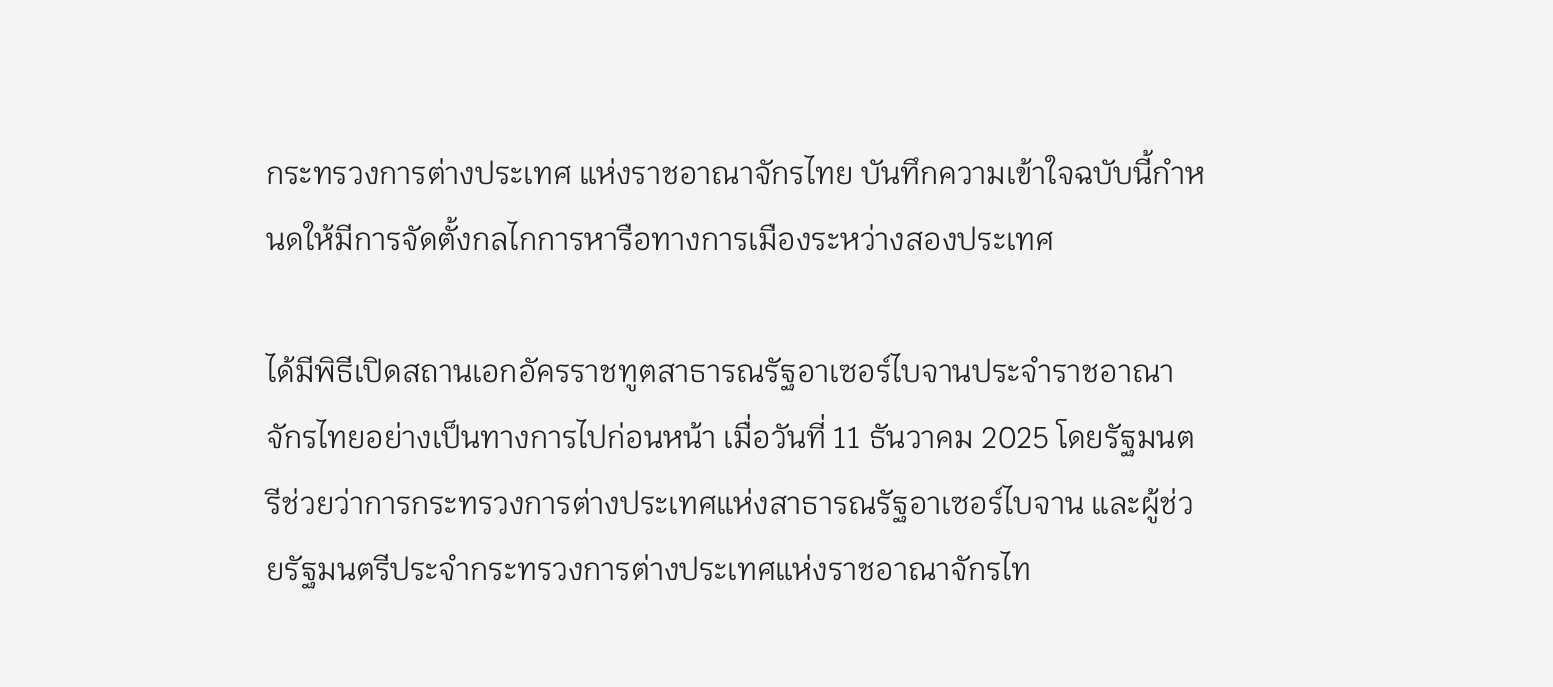กระทรวงการต่างประเทศ แห่งราชอาณาจักรไทย บันทึกความเข้าใจฉบับนี้กำหนดให้มีการจัดตั้งกลไกการหารือทางการเมืองระหว่างสองประเทศ

ได้มีพิธีเปิดสถานเอกอัครราชทูตสาธารณรัฐอาเซอร์ไบจานประจำราชอาณาจักรไทยอย่างเป็นทางการไปก่อนหน้า เมื่อวันที่ 11 ธันวาคม 2025 โดยรัฐมนตรีช่วยว่าการกระทรวงการต่างประเทศแห่งสาธารณรัฐอาเซอร์ไบจาน และผู้ช่วยรัฐมนตรีประจำกระทรวงการต่างประเทศแห่งราชอาณาจักรไท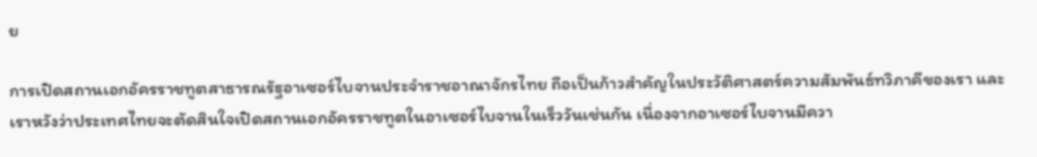ย

การเปิดสถานเอกอัครราชทูตสาธารณรัฐอาเซอร์ไบจานประจำราชอาณาจักรไทย ถือเป็นก้าวสำคัญในประวัติศาสตร์ความสัมพันธ์ทวิภาคีของเรา และเราหวังว่าประเทศไทยจะตัดสินใจเปิดสถานเอกอัครราชทูตในอาเซอร์ไบจานในเร็ววันเช่นกัน เนื่องจากอาเซอร์ไบจานมีควา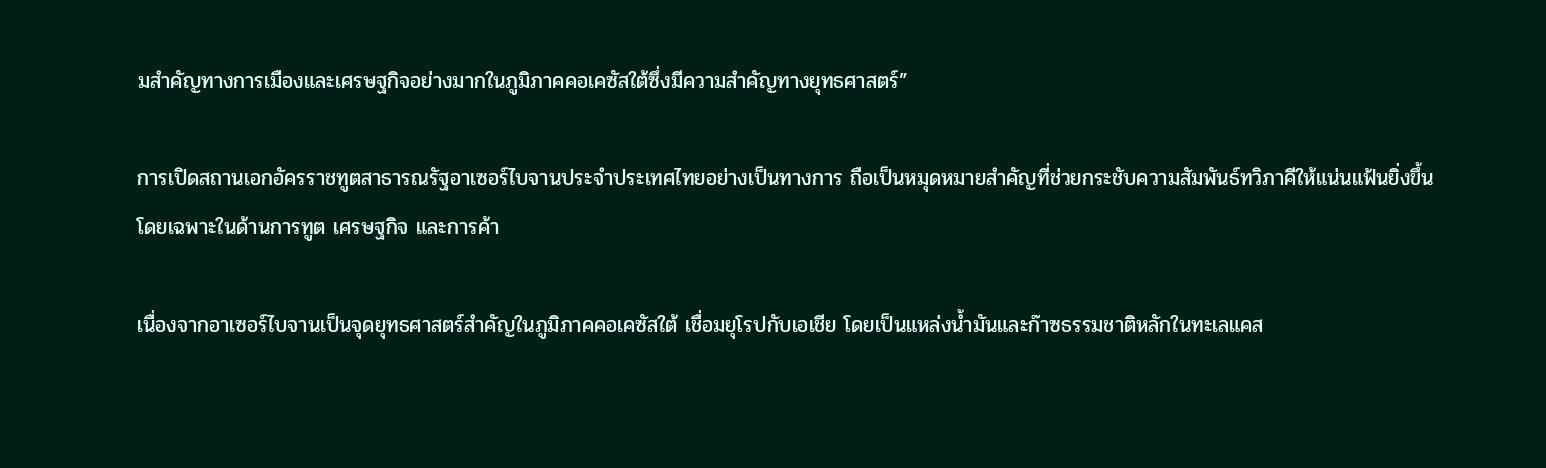มสำคัญทางการเมืองและเศรษฐกิจอย่างมากในภูมิภาคคอเคซัสใต้ซึ่งมีความสำคัญทางยุทธศาสตร์”

การเปิดสถานเอกอัครราชทูตสาธารณรัฐอาเซอร์ไบจานประจำประเทศไทยอย่างเป็นทางการ ถือเป็นหมุดหมายสำคัญที่ช่วยกระชับความสัมพันธ์ทวิภาคีให้แน่นแฟ้นยิ่งขึ้น โดยเฉพาะในด้านการทูต เศรษฐกิจ และการค้า

เนื่องจากอาเซอร์ไบจานเป็นจุดยุทธศาสตร์สำคัญในภูมิภาคคอเคซัสใต้ เชื่อมยุโรปกับเอเชีย โดยเป็นแหล่งน้ำมันและก๊าซธรรมชาติหลักในทะเลแคส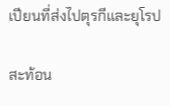เปียนที่ส่งไปตุรกีและยุโรป

สะท้อน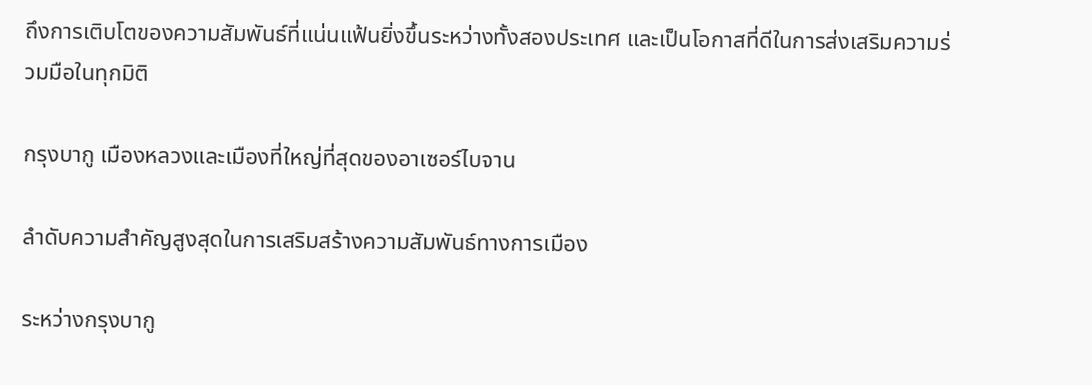ถึงการเติบโตของความสัมพันธ์ที่แน่นแฟ้นยิ่งขึ้นระหว่างทั้งสองประเทศ และเป็นโอกาสที่ดีในการส่งเสริมความร่วมมือในทุกมิติ

กรุงบากู เมืองหลวงและเมืองที่ใหญ่ที่สุดของอาเซอร์ไบจาน

ลำดับความสำคัญสูงสุดในการเสริมสร้างความสัมพันธ์ทางการเมือง

ระหว่างกรุงบากู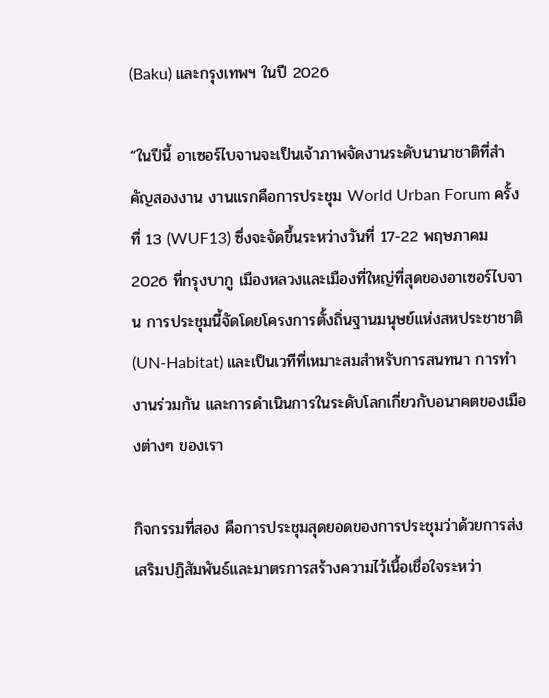(Baku) และกรุงเทพฯ ในปี 2026

“ในปีนี้ อาเซอร์ไบจานจะเป็นเจ้าภาพจัดงานระดับนานาชาติที่สำคัญสองงาน งานแรกคือการประชุม World Urban Forum ครั้งที่ 13 (WUF13) ซึ่งจะจัดขึ้นระหว่างวันที่ 17-22 พฤษภาคม 2026 ที่กรุงบากู เมืองหลวงและเมืองที่ใหญ่ที่สุดของอาเซอร์ไบจาน การประชุมนี้จัดโดยโครงการตั้งถิ่นฐานมนุษย์แห่งสหประชาชาติ (UN-Habitat) และเป็นเวทีที่เหมาะสมสำหรับการสนทนา การทำงานร่วมกัน และการดำเนินการในระดับโลกเกี่ยวกับอนาคตของเมืองต่างๆ ของเรา

กิจกรรมที่สอง คือการประชุมสุดยอดของการประชุมว่าด้วยการส่งเสริมปฏิสัมพันธ์และมาตรการสร้างความไว้เนื้อเชื่อใจระหว่า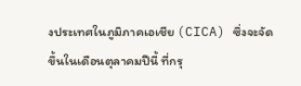งประเทศในภูมิภาคเอเชีย (CICA) ซึ่งจะจัดขึ้นในเดือนตุลาคมปีนี้ ที่กรุ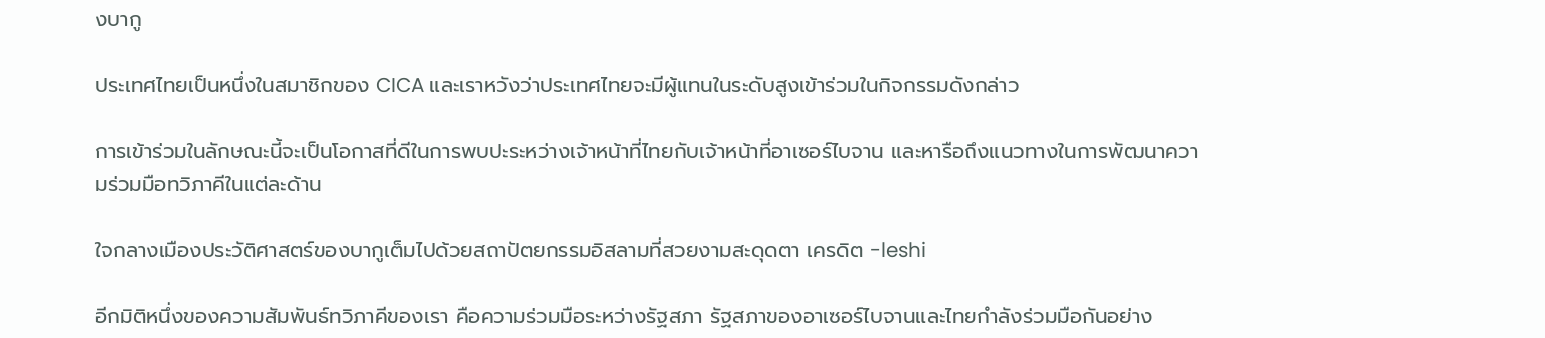งบากู

ประเทศไทยเป็นหนึ่งในสมาชิกของ CICA และเราหวังว่าประเทศไทยจะมีผู้แทนในระดับสูงเข้าร่วมในกิจกรรมดังกล่าว

การเข้าร่วมในลักษณะนี้จะเป็นโอกาสที่ดีในการพบปะระหว่างเจ้าหน้าที่ไทยกับเจ้าหน้าที่อาเซอร์ไบจาน และหารือถึงแนวทางในการพัฒนาความร่วมมือทวิภาคีในแต่ละด้าน

ใจกลางเมืองประวัติศาสตร์ของบากูเต็มไปด้วยสถาปัตยกรรมอิสลามที่สวยงามสะดุดตา เครดิต -leshi

อีกมิติหนึ่งของความสัมพันธ์ทวิภาคีของเรา คือความร่วมมือระหว่างรัฐสภา รัฐสภาของอาเซอร์ไบจานและไทยกำลังร่วมมือกันอย่าง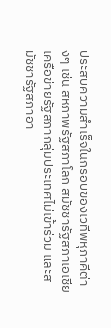ประสบความสำเร็จในกรอบของเวทีพหุภาคีต่างๆ เช่น สหภาพรัฐสภาโลก สมัชชารัฐสภาเอเชีย เครือข่ายรัฐสภากลุ่มประเทศไม่เข้าร่วม และสมัชชารัฐสภาอา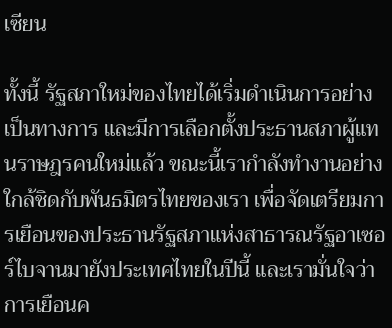เซียน

ทั้งนี้ รัฐสภาใหม่ของไทยได้เริ่มดำเนินการอย่างเป็นทางการ และมีการเลือกตั้งประธานสภาผู้แทนราษฎรคนใหม่แล้ว ขณะนี้เรากำลังทำงานอย่างใกล้ชิดกับพันธมิตรไทยของเรา เพื่อจัดเตรียมการเยือนของประธานรัฐสภาแห่งสาธารณรัฐอาเซอร์ไบจานมายังประเทศไทยในปีนี้ และเรามั่นใจว่าการเยือนค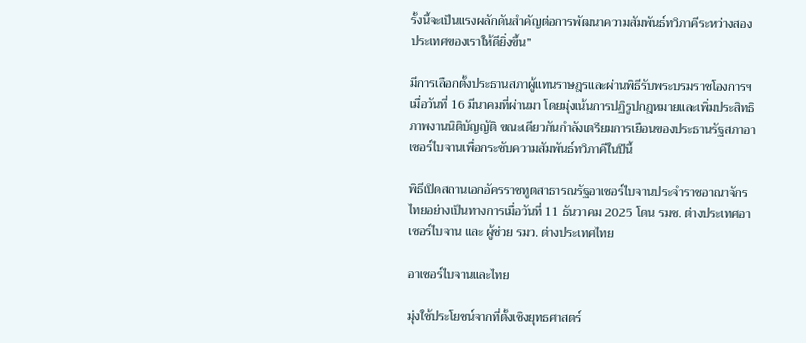รั้งนี้จะเป็นแรงผลักดันสำคัญต่อการพัฒนาความสัมพันธ์ทวิภาคีระหว่างสองประเทศของเราให้ดียิ่งขึ้น”

มีการเลือกตั้งประธานสภาผู้แทนราษฎรและผ่านพิธีรับพระบรมราชโองการฯ เมื่อวันที่ 16 มีนาคมที่ผ่านมา โดยมุ่งเน้นการปฏิรูปกฎหมายและเพิ่มประสิทธิภาพงานนิติบัญญัติ ขณะเดียวกันกำลังเตรียมการเยือนของประธานรัฐสภาอาเซอร์ไบจานเพื่อกระชับความสัมพันธ์ทวิภาคีในปีนี้

พิธีเปิดสถานเอกอัครราชทูตสาธารณรัฐอาเซอร์ไบจานประจำราชอาณาจักรไทยอย่างเป็นทางการเมื่อวันที่ 11 ธันวาคม 2025 โดน รมช. ต่างประเทศอาเซอร์ไบจาน และ ผู้ช่วย รมว. ต่างประเทศไทย

อาเซอร์ไบจานและไทย

มุ่งใช้ประโยชน์จากที่ตั้งเชิงยุทธศาสตร์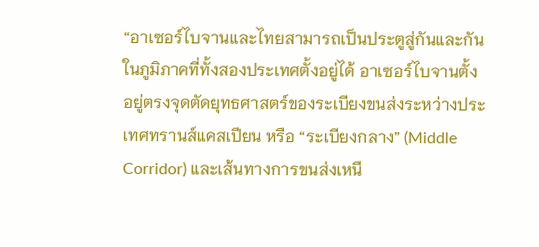“อาเซอร์ไบจานและไทยสามารถเป็นประตูสู่กันและกันในภูมิภาคที่ทั้งสองประเทศตั้งอยู่ได้ อาเซอร์ไบจานตั้งอยู่ตรงจุดตัดยุทธศาสตร์ของระเบียงขนส่งระหว่างประเทศทรานส์แคสเปียน หรือ “ระเบียงกลาง” (Middle Corridor) และเส้นทางการขนส่งเหนื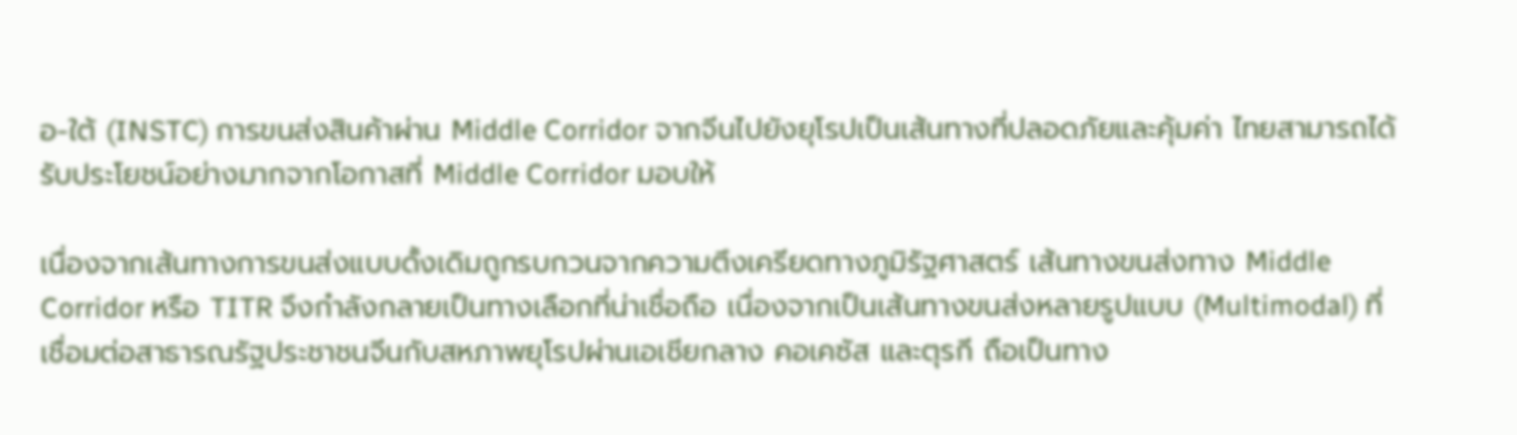อ-ใต้ (INSTC) การขนส่งสินค้าผ่าน Middle Corridor จากจีนไปยังยุโรปเป็นเส้นทางที่ปลอดภัยและคุ้มค่า ไทยสามารถได้รับประโยชน์อย่างมากจากโอกาสที่ Middle Corridor มอบให้

เนื่องจากเส้นทางการขนส่งแบบดั้งเดิมถูกรบกวนจากความตึงเครียดทางภูมิรัฐศาสตร์ เส้นทางขนส่งทาง Middle Corridor หรือ TITR จึงกำลังกลายเป็นทางเลือกที่น่าเชื่อถือ เนื่องจากเป็นเส้นทางขนส่งหลายรูปแบบ (Multimodal) ที่เชื่อมต่อสาธารณรัฐประชาชนจีนกับสหภาพยุโรปผ่านเอเชียกลาง คอเคซัส และตุรกี ถือเป็นทาง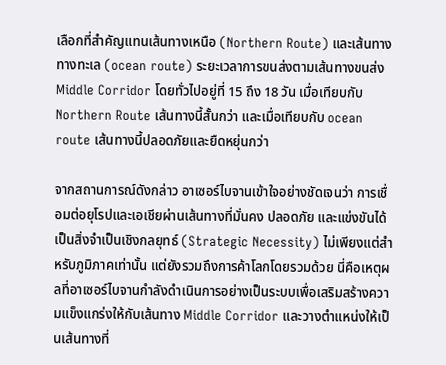เลือกที่สำคัญแทนเส้นทางเหนือ (Northern Route) และเส้นทางทางทะเล (ocean route) ระยะเวลาการขนส่งตามเส้นทางขนส่ง Middle Corridor โดยทั่วไปอยู่ที่ 15 ถึง 18 วัน เมื่อเทียบกับ Northern Route เส้นทางนี้สั้นกว่า และเมื่อเทียบกับ ocean route เส้นทางนี้ปลอดภัยและยืดหยุ่นกว่า

จากสถานการณ์ดังกล่าว อาเซอร์ไบจานเข้าใจอย่างชัดเจนว่า การเชื่อมต่อยุโรปและเอเชียผ่านเส้นทางที่มั่นคง ปลอดภัย และแข่งขันได้เป็นสิ่งจำเป็นเชิงกลยุทธ์ (Strategic Necessity) ไม่เพียงแต่สำหรับภูมิภาคเท่านั้น แต่ยังรวมถึงการค้าโลกโดยรวมด้วย นี่คือเหตุผลที่อาเซอร์ไบจานกำลังดำเนินการอย่างเป็นระบบเพื่อเสริมสร้างความแข็งแกร่งให้กับเส้นทาง Middle Corridor และวางตำแหน่งให้เป็นเส้นทางที่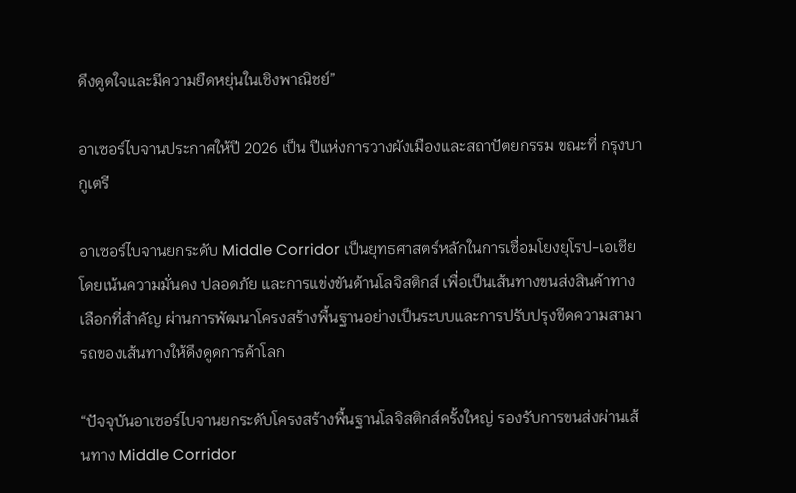ดึงดูดใจและมีความยืดหยุ่นในเชิงพาณิชย์”

อาเซอร์ไบจานประกาศให้ปี 2026 เป็น ปีแห่งการวางผังเมืองและสถาปัตยกรรม ขณะที่ กรุงบากูเตรี

อาเซอร์ไบจานยกระดับ Middle Corridor เป็นยุทธศาสตร์หลักในการเชื่อมโยงยุโรป-เอเชีย โดยเน้นความมั่นคง ปลอดภัย และการแข่งขันด้านโลจิสติกส์ เพื่อเป็นเส้นทางขนส่งสินค้าทางเลือกที่สำคัญ ผ่านการพัฒนาโครงสร้างพื้นฐานอย่างเป็นระบบและการปรับปรุงขีดความสามารถของเส้นทางให้ดึงดูดการค้าโลก

“ปัจจุบันอาเซอร์ไบจานยกระดับโครงสร้างพื้นฐานโลจิสติกส์ครั้งใหญ่ รองรับการขนส่งผ่านเส้นทาง Middle Corridor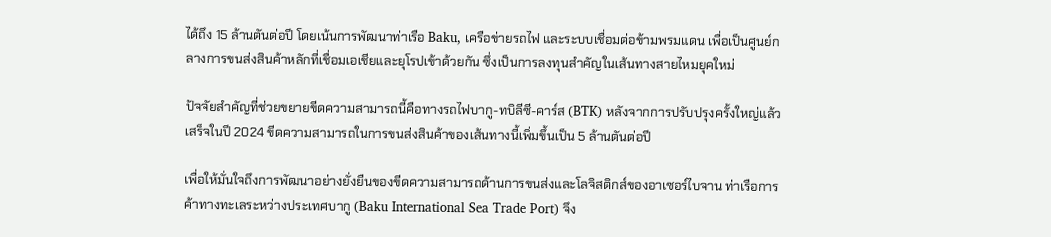ได้ถึง 15 ล้านตันต่อปี โดยเน้นการพัฒนาท่าเรือ Baku, เครือข่ายรถไฟ และระบบเชื่อมต่อข้ามพรมแดน เพื่อเป็นศูนย์กลางการขนส่งสินค้าหลักที่เชื่อมเอเชียและยุโรปเข้าด้วยกัน ซึ่งเป็นการลงทุนสำคัญในเส้นทางสายไหมยุคใหม่

ปัจจัยสำคัญที่ช่วยขยายขีดความสามารถนี้คือทางรถไฟบากู-ทบิลีซี-คาร์ส (BTK) หลังจากการปรับปรุงครั้งใหญ่แล้วเสร็จในปี 2024 ขีดความสามารถในการขนส่งสินค้าของเส้นทางนี้เพิ่มขึ้นเป็น 5 ล้านตันต่อปี

เพื่อให้มั่นใจถึงการพัฒนาอย่างยั่งยืนของขีดความสามารถด้านการขนส่งและโลจิสติกส์ของอาเซอร์ไบจาน ท่าเรือการค้าทางทะเลระหว่างประเทศบากู (Baku International Sea Trade Port) จึง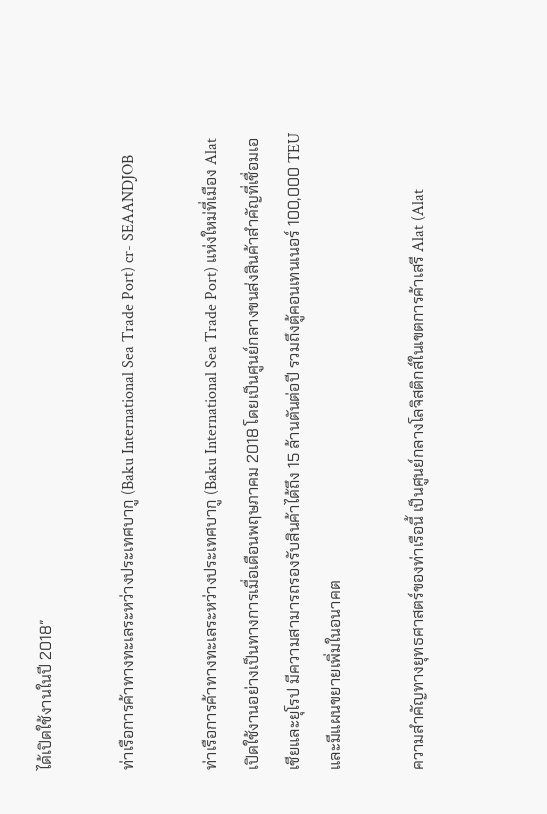ได้เปิดใช้งานในปี 2018″

ท่าเรือการค้าทางทะเลระหว่างประเทศบากู (Baku International Sea Trade Port) cr- SEAANDJOB

ท่าเรือการค้าทางทะเลระหว่างประเทศบากู (Baku International Sea Trade Port) แห่งใหม่ที่เมือง Alat เปิดใช้งานอย่างเป็นทางการเมื่อเดือนพฤษภาคม 2018 โดยเป็นศูนย์กลางขนส่งสินค้าสำคัญที่เชื่อมเอเชียและยุโรป มีความสามารถรองรับสินค้าได้ถึง 15 ล้านตันต่อปี รวมถึงตู้คอนเทนเนอร์ 100,000 TEU และมีแผนขยายเพิ่มในอนาคต

ความสำคัญทางยุทธศาสตร์ของท่าเรือนี้ เป็นศูนย์กลางโลจิสติกส์ในเขตการค้าเสรี Alat (Alat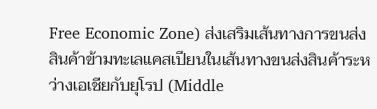Free Economic Zone) ส่งเสริมเส้นทางการขนส่งสินค้าข้ามทะเลแคสเปียนในเส้นทางขนส่งสินค้าระหว่างเอเชียกับยุโรป (Middle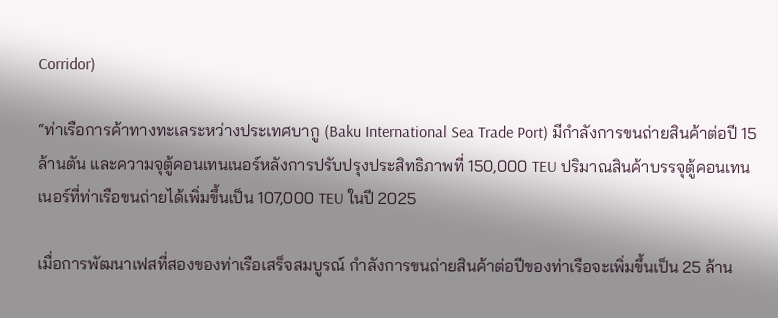Corridor)

“ท่าเรือการค้าทางทะเลระหว่างประเทศบากู (Baku International Sea Trade Port) มีกำลังการขนถ่ายสินค้าต่อปี 15 ล้านตัน และความจุตู้คอนเทนเนอร์หลังการปรับปรุงประสิทธิภาพที่ 150,000 TEU ปริมาณสินค้าบรรจุตู้คอนเทนเนอร์ที่ท่าเรือขนถ่ายได้เพิ่มขึ้นเป็น 107,000 TEU ในปี 2025

เมื่อการพัฒนาเฟสที่สองของท่าเรือเสร็จสมบูรณ์ กำลังการขนถ่ายสินค้าต่อปีของท่าเรือจะเพิ่มขึ้นเป็น 25 ล้าน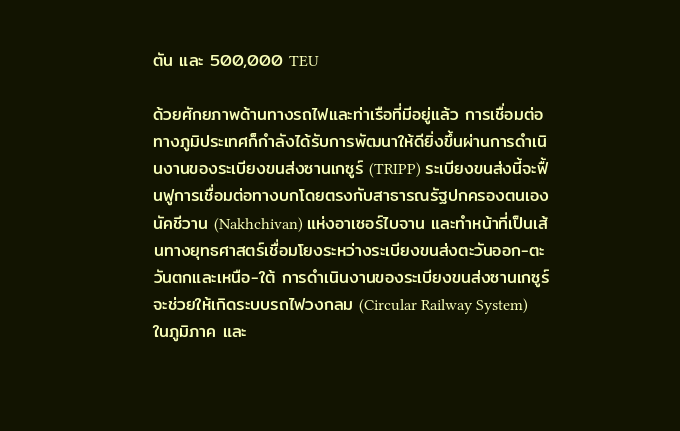ตัน และ 500,000 TEU

ด้วยศักยภาพด้านทางรถไฟและท่าเรือที่มีอยู่แล้ว การเชื่อมต่อทางภูมิประเทศก็กำลังได้รับการพัฒนาให้ดียิ่งขึ้นผ่านการดำเนินงานของระเบียงขนส่งซานเกซูร์ (TRIPP) ระเบียงขนส่งนี้จะฟื้นฟูการเชื่อมต่อทางบกโดยตรงกับสาธารณรัฐปกครองตนเองนัคชีวาน (Nakhchivan) แห่งอาเซอร์ไบจาน และทำหน้าที่เป็นเส้นทางยุทธศาสตร์เชื่อมโยงระหว่างระเบียงขนส่งตะวันออก-ตะวันตกและเหนือ-ใต้ การดำเนินงานของระเบียงขนส่งซานเกซูร์จะช่วยให้เกิดระบบรถไฟวงกลม (Circular Railway System) ในภูมิภาค และ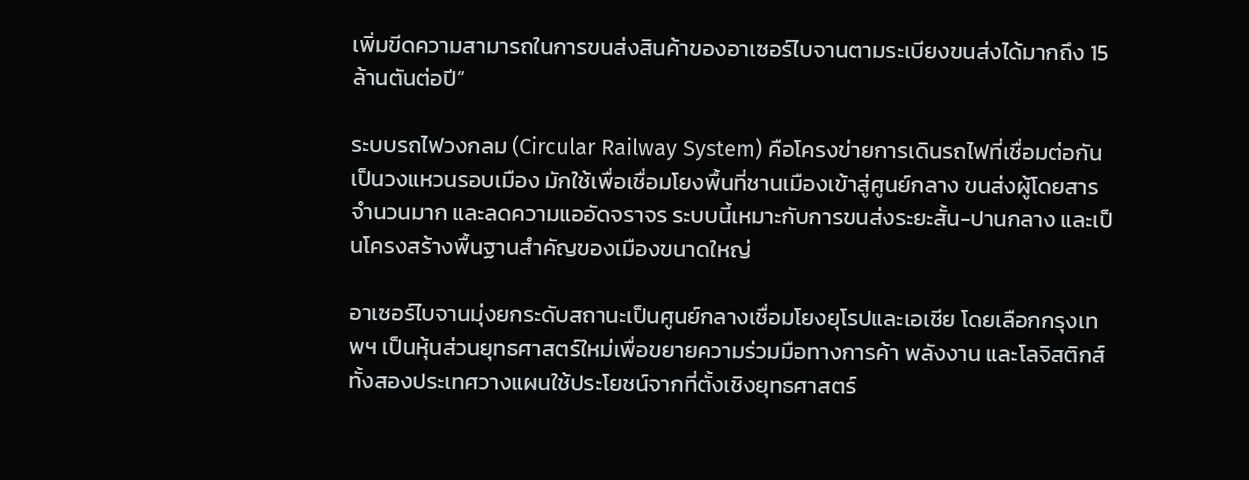เพิ่มขีดความสามารถในการขนส่งสินค้าของอาเซอร์ไบจานตามระเบียงขนส่งได้มากถึง 15 ล้านตันต่อปี”

ระบบรถไฟวงกลม (Circular Railway System) คือโครงข่ายการเดินรถไฟที่เชื่อมต่อกันเป็นวงแหวนรอบเมือง มักใช้เพื่อเชื่อมโยงพื้นที่ชานเมืองเข้าสู่ศูนย์กลาง ขนส่งผู้โดยสารจำนวนมาก และลดความแออัดจราจร ระบบนี้เหมาะกับการขนส่งระยะสั้น-ปานกลาง และเป็นโครงสร้างพื้นฐานสำคัญของเมืองขนาดใหญ่

อาเซอร์ไบจานมุ่งยกระดับสถานะเป็นศูนย์กลางเชื่อมโยงยุโรปและเอเชีย โดยเลือกกรุงเทพฯ เป็นหุ้นส่วนยุทธศาสตร์ใหม่เพื่อขยายความร่วมมือทางการค้า พลังงาน และโลจิสติกส์ ทั้งสองประเทศวางแผนใช้ประโยชน์จากที่ตั้งเชิงยุทธศาสตร์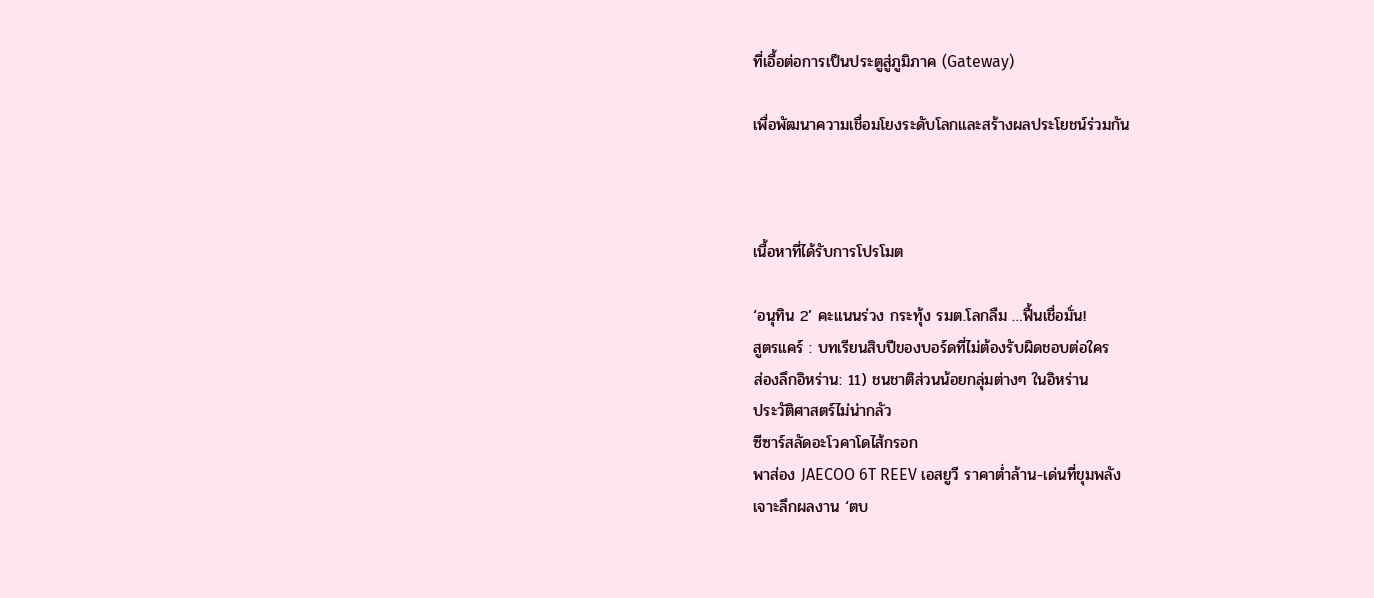ที่เอื้อต่อการเป็นประตูสู่ภูมิภาค (Gateway)

เพื่อพัฒนาความเชื่อมโยงระดับโลกและสร้างผลประโยชน์ร่วมกัน



เนื้อหาที่ได้รับการโปรโมต

‘อนุทิน 2’ คะแนนร่วง กระทุ้ง รมต.โลกลืม …ฟื้นเชื่อมั่น!
สูตรแคร์ : บทเรียนสิบปีของบอร์ดที่ไม่ต้องรับผิดชอบต่อใคร
ส่องลึกอิหร่าน: 11) ชนชาติส่วนน้อยกลุ่มต่างๆ ในอิหร่าน
ประวัติศาสตร์ไม่น่ากลัว
ซีซาร์สลัดอะโวคาโดไส้กรอก
พาส่อง JAECOO 6T REEV เอสยูวี ราคาต่ำล้าน-เด่นที่ขุมพลัง
เจาะลึกผลงาน ‘ตบ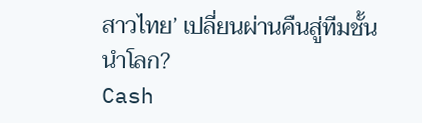สาวไทย’ เปลี่ยนผ่านคืนสู่ทีมชั้นนำโลก?
Cash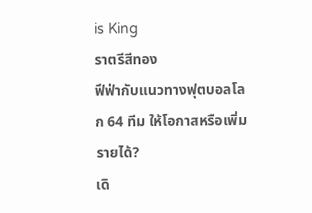is King
ราตรีสีทอง
ฟีฟ่ากับแนวทางฟุตบอลโลก 64 ทีม ให้โอกาสหรือเพิ่มรายได้?
เดิ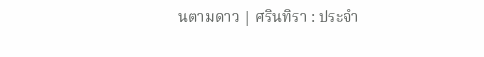นตามดาว | ศรินทิรา : ประจำ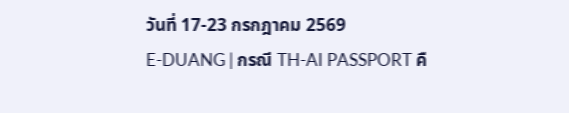วันที่ 17-23 กรกฎาคม 2569
E-DUANG | กรณี TH-AI PASSPORT คื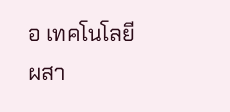อ เทคโนโลยี ผสา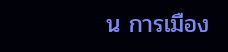น การเมือง